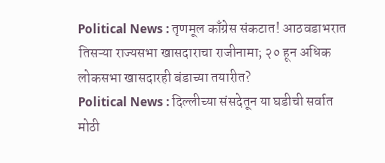Political News : तृणमूल काँग्रेस संकटात! आठवडाभरात तिसऱ्या राज्यसभा खासदाराचा राजीनामा; २० हून अधिक लोकसभा खासदारही बंडाच्या तयारीत?
Political News : दिल्लीच्या संसदेतून या घडीची सर्वात मोठी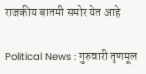राजकीय बातमी समोर येत आहे

Political News : गुरुवारी तृणमूल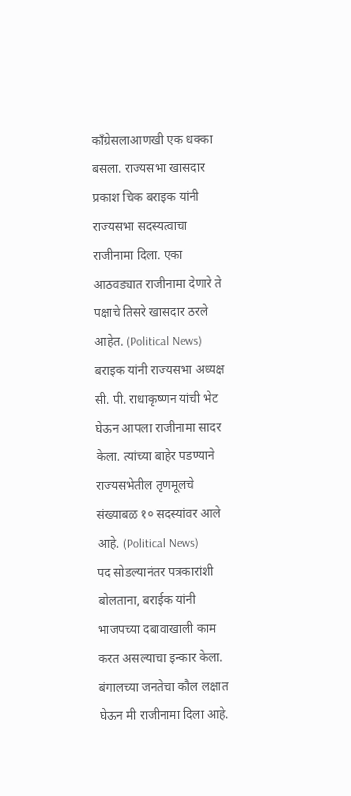काँग्रेसलाआणखी एक धक्का बसला. राज्यसभा खासदार प्रकाश चिक बराइक यांनी राज्यसभा सदस्यत्वाचा राजीनामा दिला. एका आठवड्यात राजीनामा देणारे ते पक्षाचे तिसरे खासदार ठरले आहेत. (Political News)
बराइक यांनी राज्यसभा अध्यक्ष सी. पी. राधाकृष्णन यांची भेट घेऊन आपला राजीनामा सादर केला. त्यांच्या बाहेर पडण्याने राज्यसभेतील तृणमूलचे संख्याबळ १० सदस्यांवर आले आहे. (Political News)
पद सोडल्यानंतर पत्रकारांशी बोलताना, बराईक यांनी भाजपच्या दबावाखाली काम करत असल्याचा इन्कार केला. बंगालच्या जनतेचा कौल लक्षात घेऊन मी राजीनामा दिला आहे.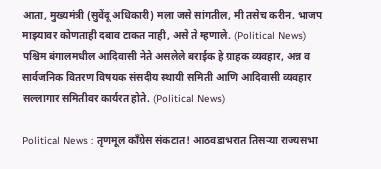आता, मुख्यमंत्री (सुवेंदू अधिकारी) मला जसे सांगतील, मी तसेच करीन. भाजप माझ्यावर कोणताही दबाव टाकत नाही, असे ते म्हणाले. (Political News)
पश्चिम बंगालमधील आदिवासी नेते असलेले बराईक हे ग्राहक व्यवहार, अन्न व सार्वजनिक वितरण विषयक संसदीय स्थायी समिती आणि आदिवासी व्यवहार सल्लागार समितीवर कार्यरत होते. (Political News)

Political News : तृणमूल काँग्रेस संकटात! आठवडाभरात तिसऱ्या राज्यसभा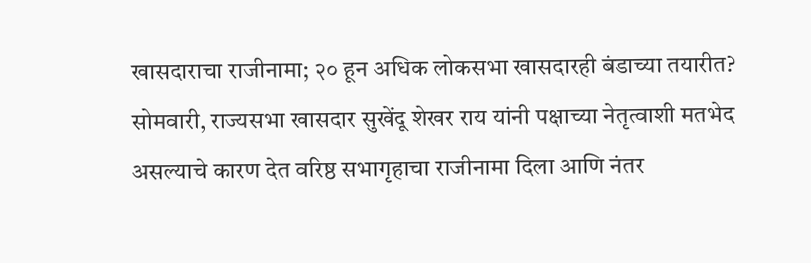खासदाराचा राजीनामा; २० हून अधिक लोकसभा खासदारही बंडाच्या तयारीत?
सोमवारी, राज्यसभा खासदार सुखेंदू शेखर राय यांनी पक्षाच्या नेतृत्वाशी मतभेद असल्याचे कारण देत वरिष्ठ सभागृहाचा राजीनामा दिला आणि नंतर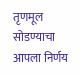तृणमूल सोडण्याचा आपला निर्णय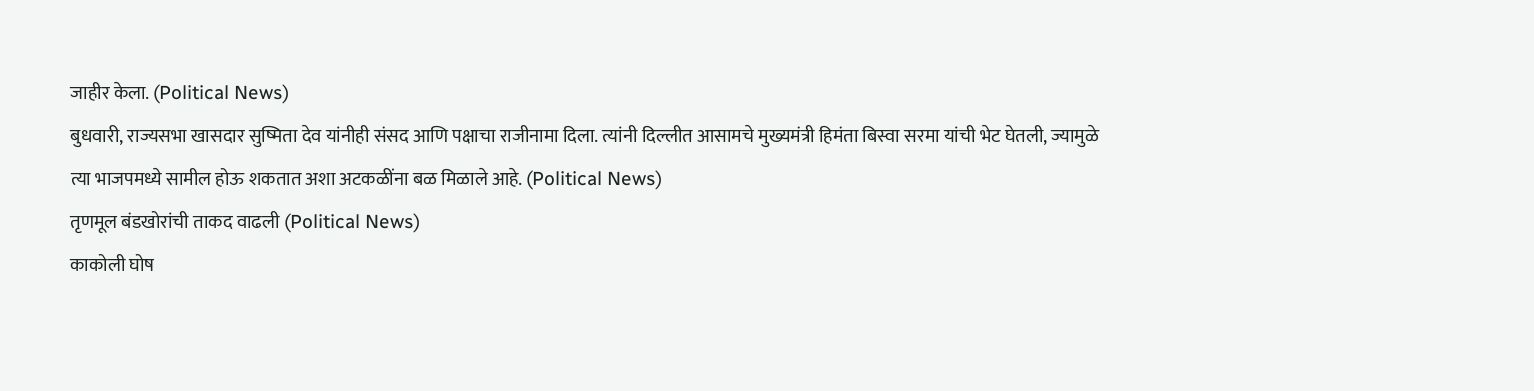जाहीर केला. (Political News)
बुधवारी, राज्यसभा खासदार सुष्मिता देव यांनीही संसद आणि पक्षाचा राजीनामा दिला. त्यांनी दिल्लीत आसामचे मुख्यमंत्री हिमंता बिस्वा सरमा यांची भेट घेतली, ज्यामुळे त्या भाजपमध्ये सामील होऊ शकतात अशा अटकळींना बळ मिळाले आहे. (Political News)
तृणमूल बंडखोरांची ताकद वाढली (Political News)
काकोली घोष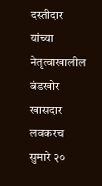दस्तीदार यांच्या नेतृत्वाखालील बंडखोर खासदार लवकरच सुमारे २०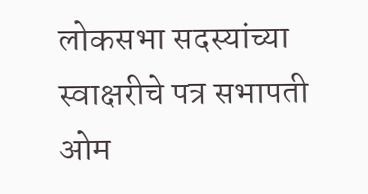लोकसभा सदस्यांच्या स्वाक्षरीचे पत्र सभापती ओम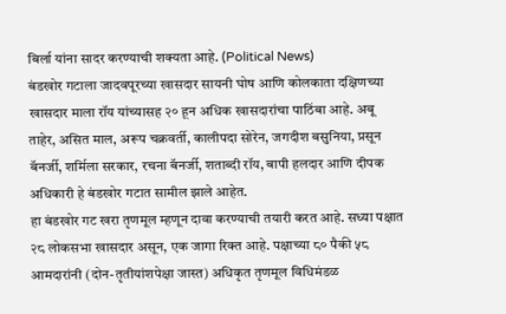बिर्ला यांना सादर करण्याची शक्यता आहे. (Political News)
बंडखोर गटाला जादवपूरच्या खासदार सायनी घोष आणि कोलकाता दक्षिणच्या खासदार माला रॉय यांच्यासह २० हून अधिक खासदारांचा पाठिंबा आहे. अबू ताहेर, असित माल, अरूप चक्रवर्ती, कालीपदा सोरेन, जगदीश बसुनिया, प्रसून बॅनर्जी, शर्मिला सरकार, रचना बॅनर्जी, शताब्दी रॉय, बापी हलदार आणि दीपक अधिकारी हे बंडखोर गटात सामील झाले आहेत.
हा बंडखोर गट खरा तृणमूल म्हणून दावा करण्याची तयारी करत आहे. सध्या पक्षात २८ लोकसभा खासदार असून, एक जागा रिक्त आहे. पक्षाच्या ८० पैकी ५८ आमदारांनी (दोन-तृतीयांशपेक्षा जास्त) अधिकृत तृणमूल विधिमंडळ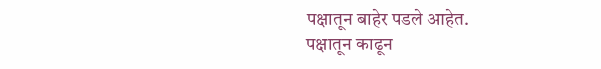पक्षातून बाहेर पडले आहेत.
पक्षातून काढून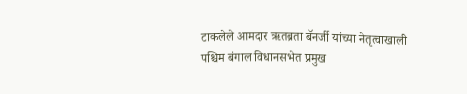टाकलेले आमदार ऋतब्रता बॅनर्जी यांच्या नेतृत्वाखाली पश्चिम बंगाल विधानसभेत प्रमुख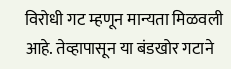विरोधी गट म्हणून मान्यता मिळवली आहे. तेव्हापासून या बंडखोर गटाने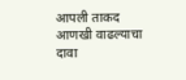आपली ताकद आणखी वाढल्याचा दावा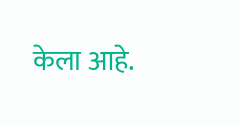केला आहे.